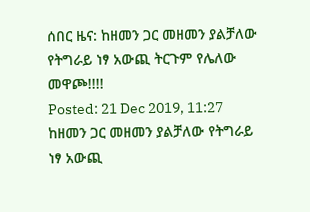ሰበር ዜና: ከዘመን ጋር መዘመን ያልቻለው የትግራይ ነፃ አውጪ ትርጉም የሌለው መዋጮ!!!!
Posted: 21 Dec 2019, 11:27
ከዘመን ጋር መዘመን ያልቻለው የትግራይ ነፃ አውጪ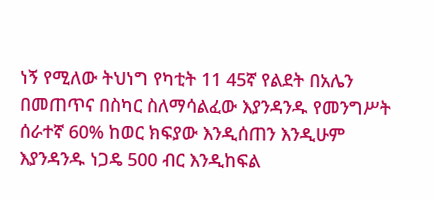ነኝ የሚለው ትህነግ የካቲት 11 45ኛ የልደት በአሌን በመጠጥና በስካር ስለማሳልፈው እያንዳንዱ የመንግሥት ሰራተኛ 60% ከወር ክፍያው እንዲሰጠን እንዲሁም እያንዳንዱ ነጋዴ 500 ብር እንዲከፍል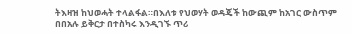ትእዛዝ ከህወሓት ተላልፋል።በእለቱ የህወሃት ወዳጄች ከውጪም ከአገር ውስጥም በበአሉ ይቅርታ በተስካሩ እንዲገኙ ጥሪ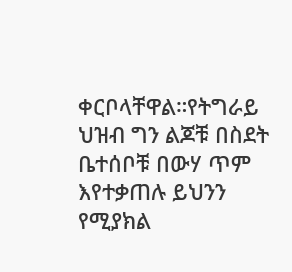ቀርቦላቸዋል።የትግራይ ህዝብ ግን ልጆቹ በስደት ቤተሰቦቹ በውሃ ጥም እየተቃጠሉ ይህንን የሚያክል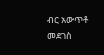ብር አውጥቶ መደገስ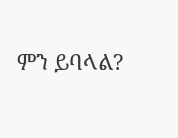ምን ይባላል?